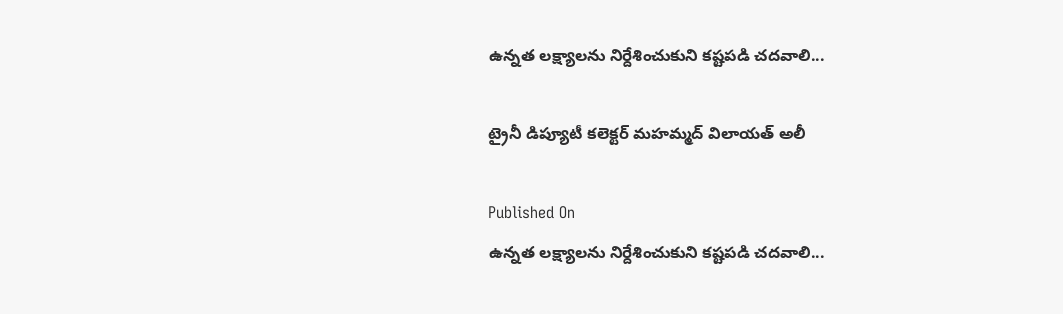ఉన్నత లక్ష్యాలను నిర్దేశించుకుని కష్టపడి చదవాలి...

ట్రైనీ డిప్యూటీ కలెక్టర్ మహమ్మద్ విలాయత్ అలీ

Published On
ఉన్నత లక్ష్యాలను నిర్దేశించుకుని కష్టపడి చదవాలి...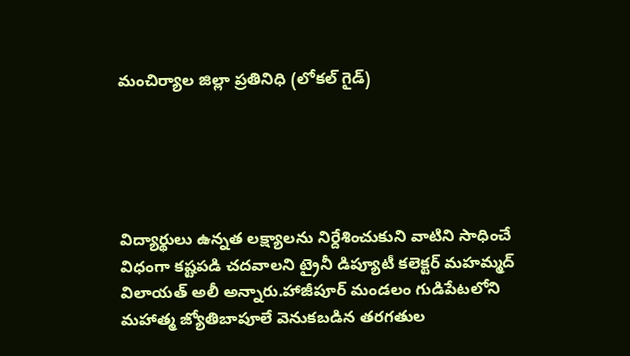మంచిర్యాల జిల్లా ప్రతినిధి (లోకల్ గైడ్)





విద్యార్థులు ఉన్నత లక్ష్యాలను నిర్దేశించుకుని వాటిని సాధించే విధంగా కష్టపడి చదవాలని ట్రైనీ డిప్యూటీ కలెక్టర్ మహమ్మద్ విలాయత్ అలీ అన్నారు.హాజీపూర్ మండలం గుడిపేటలోని మహాత్మ జ్యోతిబాపూలే వెనుకబడిన తరగతుల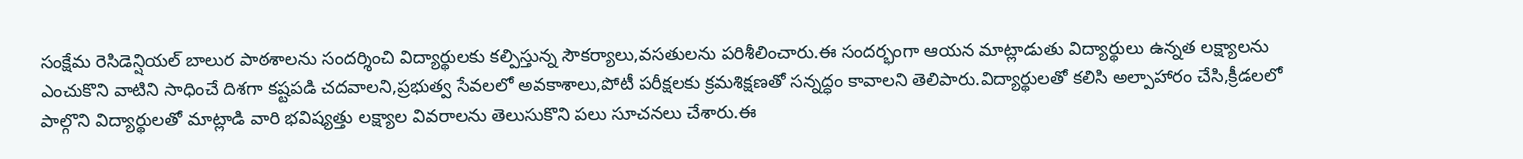సంక్షేమ రెసిడెన్షియల్ బాలుర పాఠశాలను సందర్శించి విద్యార్థులకు కల్పిస్తున్న సౌకర్యాలు,వసతులను పరిశీలించారు.ఈ సందర్భంగా ఆయన మాట్లాడుతు విద్యార్థులు ఉన్నత లక్ష్యాలను ఎంచుకొని వాటిని సాధించే దిశగా కష్టపడి చదవాలని,ప్రభుత్వ సేవలలో అవకాశాలు,పోటీ పరీక్షలకు క్రమశిక్షణతో సన్నద్ధం కావాలని తెలిపారు.విద్యార్థులతో కలిసి అల్పాహారం చేసి,క్రీడలలో పాల్గొని విద్యార్థులతో మాట్లాడి వారి భవిష్యత్తు లక్ష్యాల వివరాలను తెలుసుకొని పలు సూచనలు చేశారు.ఈ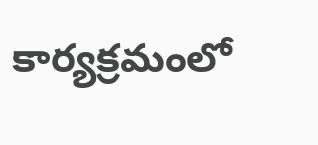కార్యక్రమంలో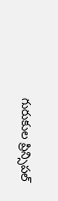గురుకుల ప్రిన్సిపల్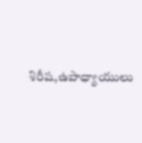శిరీష,ఉపాధ్యాయులు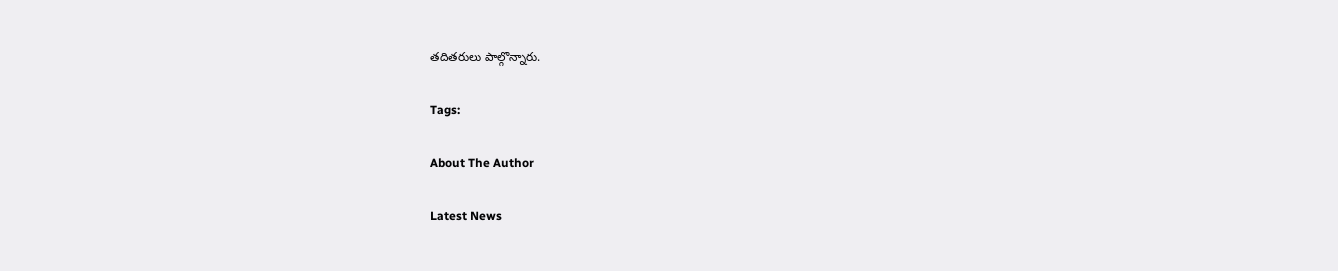తదితరులు పాల్గొన్నారు.

Tags:

About The Author

Latest News